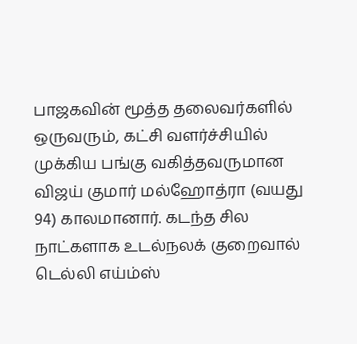பாஜகவின் மூத்த தலைவர்களில் ஒருவரும், கட்சி வளர்ச்சியில் முக்கிய பங்கு வகித்தவருமான விஜய் குமார் மல்ஹோத்ரா (வயது 94) காலமானார். கடந்த சில நாட்களாக உடல்நலக் குறைவால் டெல்லி எய்ம்ஸ்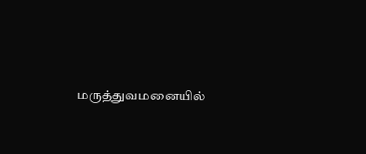மருத்துவமனையில்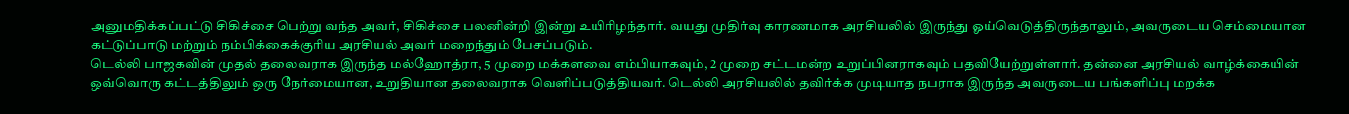அனுமதிக்கப்பட்டு சிகிச்சை பெற்று வந்த அவர், சிகிச்சை பலனின்றி இன்று உயிரிழந்தார். வயது முதிர்வு காரணமாக அரசியலில் இருந்து ஓய்வெடுத்திருந்தாலும், அவருடைய செம்மையான கட்டுப்பாடு மற்றும் நம்பிக்கைக்குரிய அரசியல் அவர் மறைந்தும் பேசப்படும்.
டெல்லி பாஜகவின் முதல் தலைவராக இருந்த மல்ஹோத்ரா, 5 முறை மக்களவை எம்பியாகவும், 2 முறை சட்டமன்ற உறுப்பினராகவும் பதவியேற்றுள்ளார். தன்னை அரசியல் வாழ்க்கையின் ஒவ்வொரு கட்டத்திலும் ஒரு நேர்மையான, உறுதியான தலைவராக வெளிப்படுத்தியவர். டெல்லி அரசியலில் தவிர்க்க முடியாத நபராக இருந்த அவருடைய பங்களிப்பு மறக்க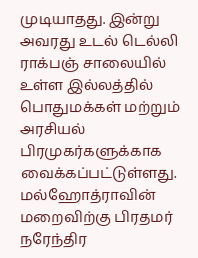முடியாதது. இன்று அவரது உடல் டெல்லி ராக்பஞ் சாலையில் உள்ள இல்லத்தில் பொதுமக்கள் மற்றும் அரசியல் பிரமுகர்களுக்காக வைக்கப்பட்டுள்ளது.
மல்ஹோத்ராவின் மறைவிற்கு பிரதமர் நரேந்திர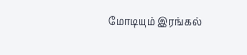மோடியும் இரங்கல்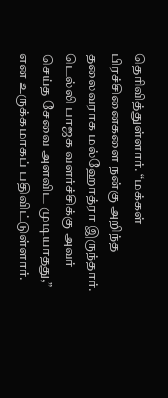தெரிவித்துள்ளார். “மக்கள் பிரச்சினைகளை நன்கு அறிந்த தலைவராக மல்ஹோத்ரா இருந்தார். டெல்லி பாஜக வளர்ச்சிக்கு அவர் செய்த சேவை அளவிட முடியாதது,” என உருக்கமாகப் பதிவிட்டுள்ளார்.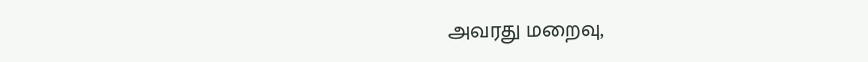அவரது மறைவு,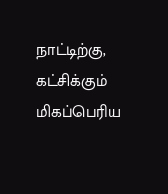நாட்டிற்கு, கட்சிக்கும் மிகப்பெரிய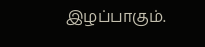இழப்பாகும்.